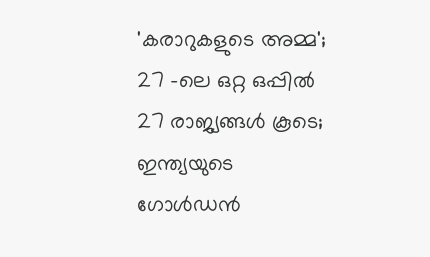'കരാറുകളുടെ അമ്മ'; 27 -ലെ ഒറ്റ ഒപ്പില്‍ 27 രാജ്യങ്ങള്‍ കൂടെ; ഇന്ത്യയുടെ ഗോള്‍ഡന്‍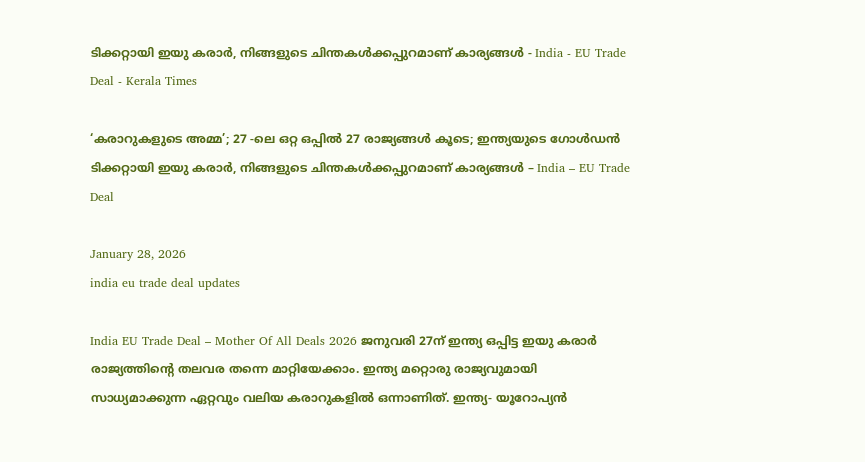ടിക്കറ്റായി ഇയു കരാര്‍, നിങ്ങളുടെ ചിന്തകള്‍ക്കപ്പുറമാണ് കാര്യങ്ങള്‍ - India - EU Trade Deal - Kerala Times

‘കരാറുകളുടെ അമ്മ’; 27 -ലെ ഒറ്റ ഒപ്പില്‍ 27 രാജ്യങ്ങള്‍ കൂടെ; ഇന്ത്യയുടെ ഗോള്‍ഡന്‍ ടിക്കറ്റായി ഇയു കരാര്‍, നിങ്ങളുടെ ചിന്തകള്‍ക്കപ്പുറമാണ് കാര്യങ്ങള്‍ – India – EU Trade Deal

January 28, 2026
india eu trade deal updates

India EU Trade Deal – Mother Of All Deals 2026 ജനുവരി 27ന് ഇന്ത്യ ഒപ്പിട്ട ഇയു കരാര്‍ രാജ്യത്തിന്റെ തലവര തന്നെ മാറ്റിയേക്കാം. ഇന്ത്യ മറ്റൊരു രാജ്യവുമായി സാധ്യമാക്കുന്ന ഏറ്റവും വലിയ കരാറുകളില്‍ ഒന്നാണിത്. ഇന്ത്യ- യൂറോപ്യന്‍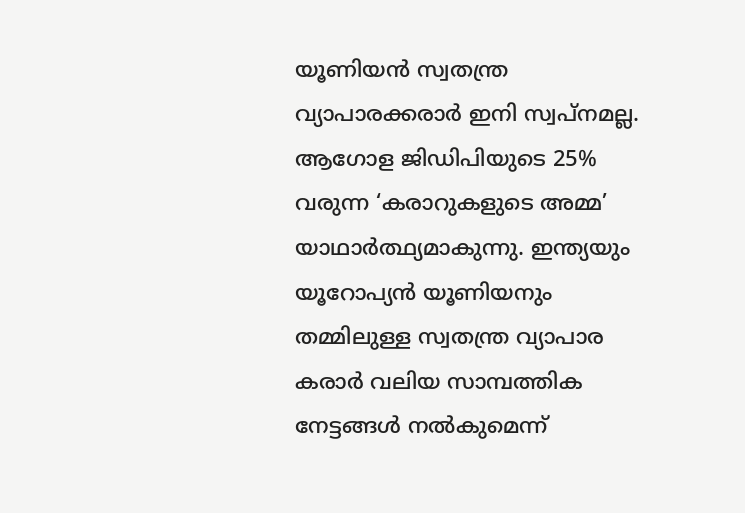യൂണിയന്‍ സ്വതന്ത്ര വ്യാപാരക്കരാര്‍ ഇനി സ്വപ്‌നമല്ല. ആഗോള ജിഡിപിയുടെ 25% വരുന്ന ‘കരാറുകളുടെ അമ്മ’ യാഥാര്‍ത്ഥ്യമാകുന്നു. ഇന്ത്യയും യൂറോപ്യന്‍ യൂണിയനും തമ്മിലുള്ള സ്വതന്ത്ര വ്യാപാര കരാര്‍ വലിയ സാമ്പത്തിക നേട്ടങ്ങള്‍ നല്‍കുമെന്ന്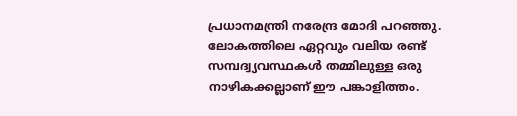പ്രധാനമന്ത്രി നരേന്ദ്ര മോദി പറഞ്ഞു. ലോകത്തിലെ ഏറ്റവും വലിയ രണ്ട് സമ്പദ്വ്യവസ്ഥകള്‍ തമ്മിലുള്ള ഒരു നാഴികക്കല്ലാണ് ഈ പങ്കാളിത്തം.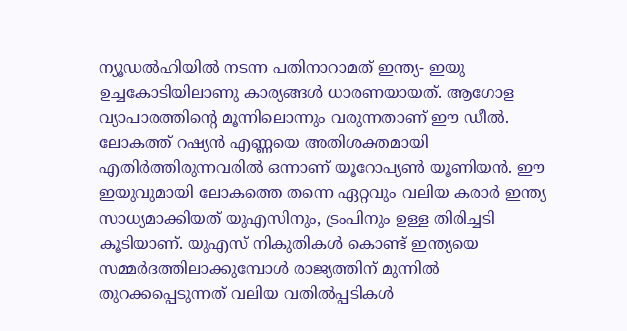ന്യൂഡൽഹിയിൽ നടന്ന പതിനാറാമത് ഇന്ത്യ- ഇയു ഉച്ചകോടിയിലാണു കാര്യങ്ങൾ ധാരണയായത്. ആഗോള വ്യാപാരത്തിന്റെ മൂന്നിലൊന്നും വരുന്നതാണ് ഈ ഡീല്‍. ലോകത്ത് റഷ്യന്‍ എണ്ണയെ അതിശക്തമായി എതിര്‍ത്തിരുന്നവരില്‍ ഒന്നാണ് യൂറോപ്യണ്‍ യൂണിയന്‍. ഈ ഇയുവുമായി ലോകത്തെ തന്നെ ഏറ്റവും വലിയ കരാര്‍ ഇന്ത്യ സാധ്യമാക്കിയത് യുഎസിനും, ട്രംപിനും ഉള്ള തിരിച്ചടി കൂടിയാണ്. യുഎസ് നികുതികള്‍ കൊണ്ട് ഇന്ത്യയെ സമ്മര്‍ദത്തിലാക്കുമ്പോള്‍ രാജ്യത്തിന് മുന്നില്‍ തുറക്കപ്പെടുന്നത് വലിയ വതില്‍പ്പടികള്‍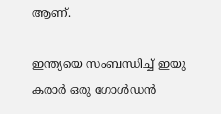ആണ്.

ഇന്ത്യയെ സംബന്ധിച്ച് ഇയു കരാര്‍ ഒരു ഗോള്‍ഡന്‍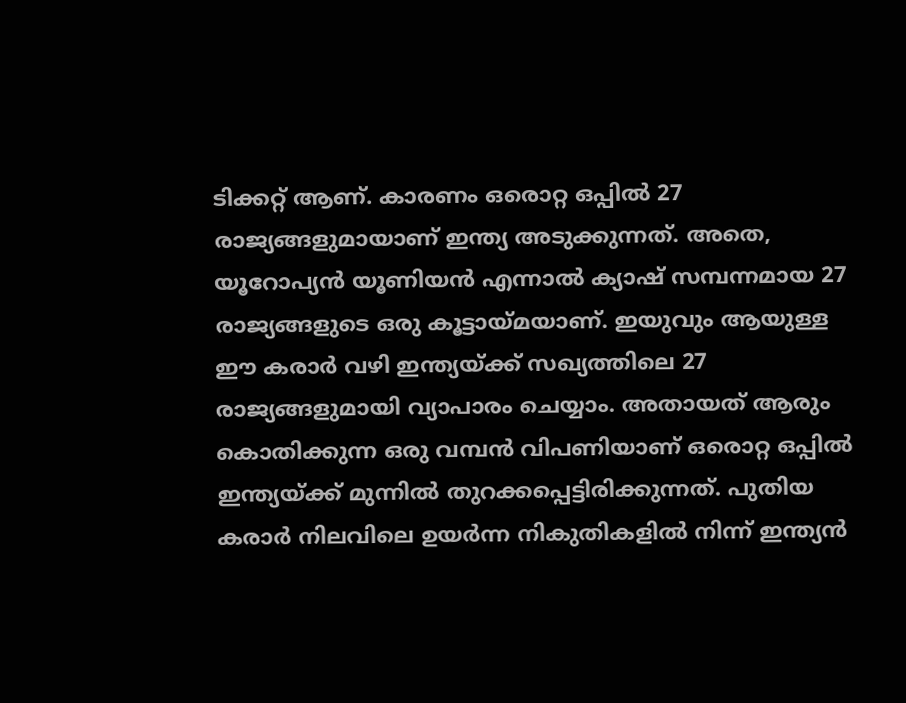ടിക്കറ്റ് ആണ്. കാരണം ഒരൊറ്റ ഒപ്പില്‍ 27 രാജ്യങ്ങളുമായാണ് ഇന്ത്യ അടുക്കുന്നത്. അതെ, യൂറോപ്യന്‍ യൂണിയന്‍ എന്നാല്‍ ക്യാഷ് സമ്പന്നമായ 27 രാജ്യങ്ങളുടെ ഒരു കൂട്ടായ്മയാണ്. ഇയുവും ആയുള്ള ഈ കരാര്‍ വഴി ഇന്ത്യയ്ക്ക് സഖ്യത്തിലെ 27 രാജ്യങ്ങളുമായി വ്യാപാരം ചെയ്യാം. അതായത് ആരും കൊതിക്കുന്ന ഒരു വമ്പന്‍ വിപണിയാണ് ഒരൊറ്റ ഒപ്പില്‍ ഇന്ത്യയ്ക്ക് മുന്നില്‍ തുറക്കപ്പെട്ടിരിക്കുന്നത്. പുതിയ കരാര്‍ നിലവിലെ ഉയര്‍ന്ന നികുതികളില്‍ നിന്ന് ഇന്ത്യന്‍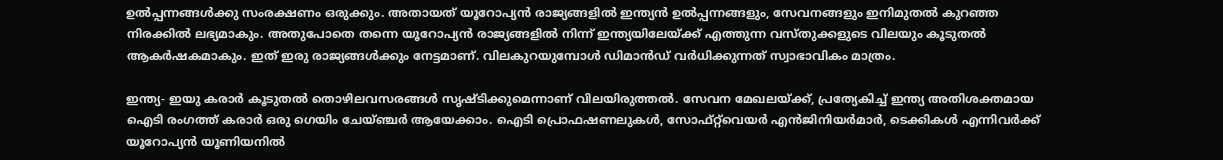ഉല്‍പ്പന്നങ്ങള്‍ക്കു സംരക്ഷണം ഒരുക്കും. അതായത് യൂറോപ്യന്‍ രാജ്യങ്ങളില്‍ ഇന്ത്യന്‍ ഉല്‍പ്പന്നങ്ങളും, സേവനങ്ങളും ഇനിമുതല്‍ കുറഞ്ഞ നിരക്കില്‍ ലഭ്യമാകും. അതുപോതെ തന്നെ യൂറോപ്യന്‍ രാജ്യങ്ങളില്‍ നിന്ന് ഇന്ത്യയിലേയ്ക്ക് എത്തുന്ന വസ്തുക്കളുടെ വിലയും കൂടുതല്‍ ആകര്‍ഷകമാകും. ഇത് ഇരു രാജ്യങ്ങള്‍ക്കും നേട്ടമാണ്. വിലകുറയുമ്പോള്‍ ഡിമാന്‍ഡ് വര്‍ധിക്കുന്നത് സ്വാഭാവികം മാത്രം.

ഇന്ത്യ- ഇയു കരാര്‍ കൂടുതല്‍ തൊഴിലവസരങ്ങള്‍ സൃഷ്ടിക്കുമെന്നാണ് വിലയിരുത്തല്‍. സേവന മേഖലയ്ക്ക്, പ്രത്യേകിച്ച് ഇന്ത്യ അതിശക്തമായ ഐടി രംഗത്ത് കരാര്‍ ഒരു ഗെയിം ചേയ്ഞ്ചര്‍ ആയേക്കാം. ഐടി പ്രൊഫഷണലുകള്‍, സോഫ്റ്റ്‌വെയര്‍ എന്‍ജിനിയര്‍മാര്‍, ടെക്കികള്‍ എന്നിവര്‍ക്ക് യൂറോപ്യന്‍ യൂണിയനില്‍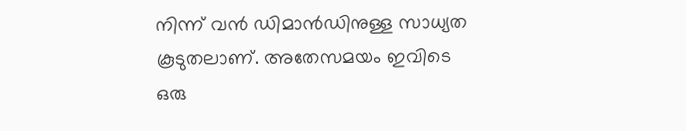നിന്ന് വന്‍ ഡിമാന്‍ഡിനുള്ള സാധ്യത കൂടുതലാണ്. അതേസമയം ഇവിടെ ഒരു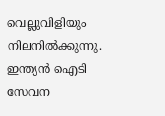വെല്ലുവിളിയും നിലനില്‍ക്കുന്നു. ഇന്ത്യന്‍ ഐടി സേവന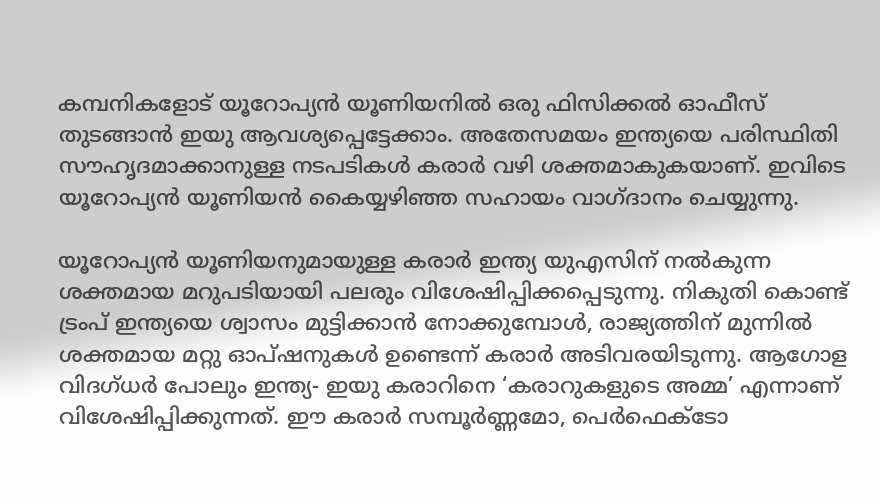കമ്പനികളോട് യൂറോപ്യന്‍ യൂണിയനില്‍ ഒരു ഫിസിക്കല്‍ ഓഫീസ് തുടങ്ങാന്‍ ഇയു ആവശ്യപ്പെട്ടേക്കാം. അതേസമയം ഇന്ത്യയെ പരിസ്ഥിതി സൗഹൃദമാക്കാനുള്ള നടപടികള്‍ കരാര്‍ വഴി ശക്തമാകുകയാണ്. ഇവിടെ യൂറോപ്യന്‍ യൂണിയന്‍ കൈയ്യഴിഞ്ഞ സഹായം വാഗ്ദാനം ചെയ്യുന്നു.

യൂറോപ്യന്‍ യൂണിയനുമായുള്ള കരാര്‍ ഇന്ത്യ യുഎസിന് നല്‍കുന്ന ശക്തമായ മറുപടിയായി പലരും വിശേഷിപ്പിക്കപ്പെടുന്നു. നികുതി കൊണ്ട് ട്രംപ് ഇന്ത്യയെ ശ്വാസം മുട്ടിക്കാന്‍ നോക്കുമ്പോള്‍, രാജ്യത്തിന് മുന്നില്‍ ശക്തമായ മറ്റു ഓപ്ഷനുകള്‍ ഉണ്ടെന്ന് കരാര്‍ അടിവരയിടുന്നു. ആഗോള വിദഗ്ധര്‍ പോലും ഇന്ത്യ- ഇയു കരാറിനെ ‘കരാറുകളുടെ അമ്മ’ എന്നാണ് വിശേഷിപ്പിക്കുന്നത്. ഈ കരാര്‍ സമ്പൂര്‍ണ്ണമോ, പെര്‍ഫെക്‌ടോ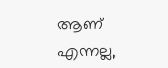ആണ് എന്നല്ല,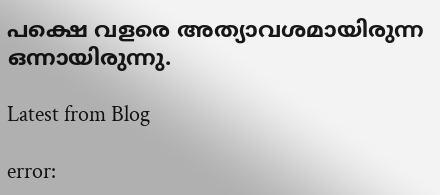പക്ഷെ വളരെ അത്യാവശമായിരുന്ന ഒന്നായിരുന്നു.

Latest from Blog

error: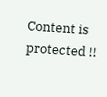Content is protected !!